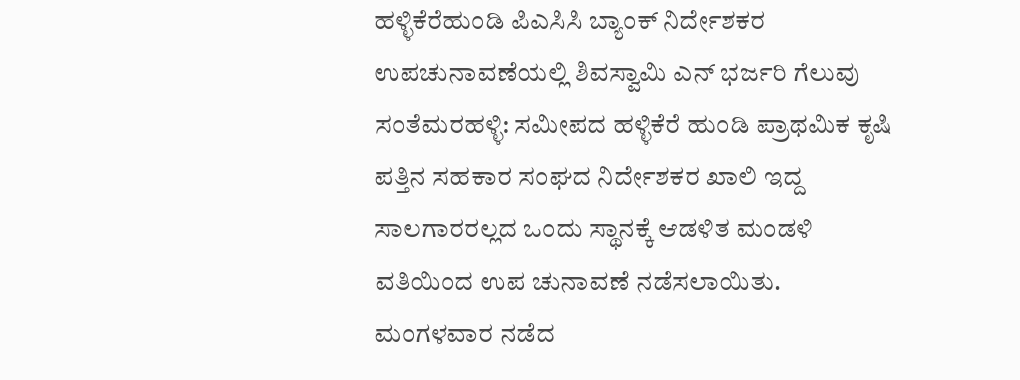ಹಳ್ಳಿಕೆರೆಹುಂಡಿ ಪಿಎಸಿಸಿ ಬ್ಯಾಂಕ್ ನಿರ್ದೇಶಕರ ಉಪಚುನಾವಣೆಯಲ್ಲಿ ಶಿವಸ್ವಾಮಿ ಎನ್ ಭರ್ಜರಿ ಗೆಲುವು
ಸಂತೆಮರಹಳ್ಳಿ: ಸಮೀಪದ ಹಳ್ಳಿಕೆರೆ ಹುಂಡಿ ಪ್ರಾಥಮಿಕ ಕೃಷಿ ಪತ್ತಿನ ಸಹಕಾರ ಸಂಘದ ನಿರ್ದೇಶಕರ ಖಾಲಿ ಇದ್ದ ಸಾಲಗಾರರಲ್ಲದ ಒಂದು ಸ್ಥಾನಕ್ಕೆ ಆಡಳಿತ ಮಂಡಳಿ ವತಿಯಿಂದ ಉಪ ಚುನಾವಣೆ ನಡೆಸಲಾಯಿತು.
ಮಂಗಳವಾರ ನಡೆದ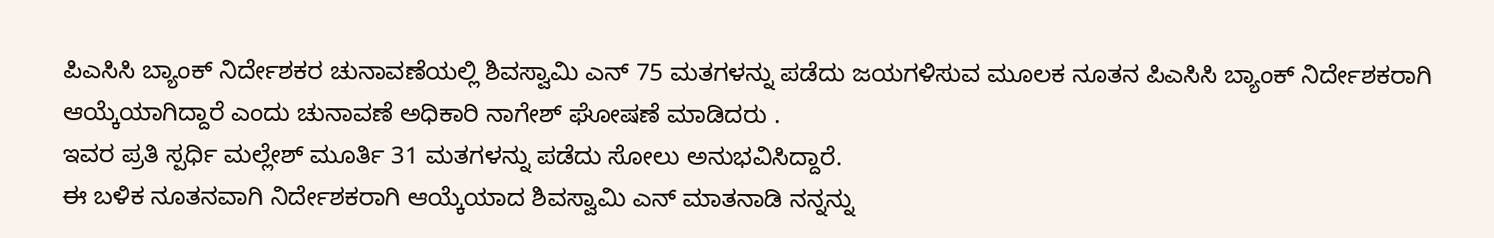ಪಿಎಸಿಸಿ ಬ್ಯಾಂಕ್ ನಿರ್ದೇಶಕರ ಚುನಾವಣೆಯಲ್ಲಿ ಶಿವಸ್ವಾಮಿ ಎನ್ 75 ಮತಗಳನ್ನು ಪಡೆದು ಜಯಗಳಿಸುವ ಮೂಲಕ ನೂತನ ಪಿಎಸಿಸಿ ಬ್ಯಾಂಕ್ ನಿರ್ದೇಶಕರಾಗಿ ಆಯ್ಕೆಯಾಗಿದ್ದಾರೆ ಎಂದು ಚುನಾವಣೆ ಅಧಿಕಾರಿ ನಾಗೇಶ್ ಘೋಷಣೆ ಮಾಡಿದರು .
ಇವರ ಪ್ರತಿ ಸ್ಪರ್ಧಿ ಮಲ್ಲೇಶ್ ಮೂರ್ತಿ 31 ಮತಗಳನ್ನು ಪಡೆದು ಸೋಲು ಅನುಭವಿಸಿದ್ದಾರೆ.
ಈ ಬಳಿಕ ನೂತನವಾಗಿ ನಿರ್ದೇಶಕರಾಗಿ ಆಯ್ಕೆಯಾದ ಶಿವಸ್ವಾಮಿ ಎನ್ ಮಾತನಾಡಿ ನನ್ನನ್ನು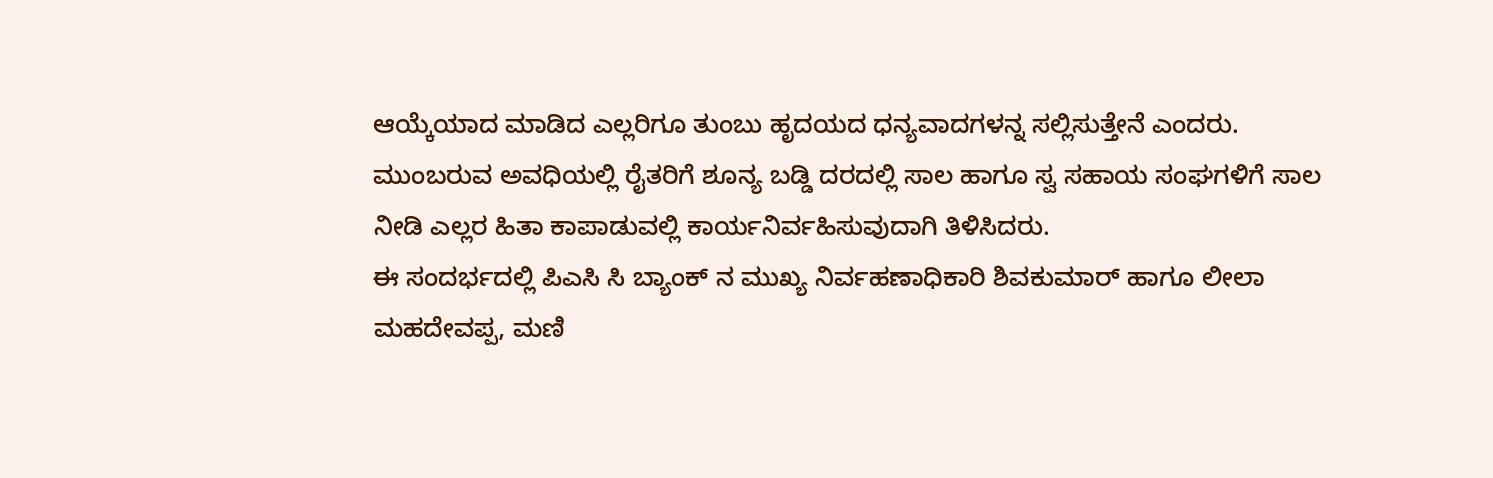ಆಯ್ಕೆಯಾದ ಮಾಡಿದ ಎಲ್ಲರಿಗೂ ತುಂಬು ಹೃದಯದ ಧನ್ಯವಾದಗಳನ್ನ ಸಲ್ಲಿಸುತ್ತೇನೆ ಎಂದರು.
ಮುಂಬರುವ ಅವಧಿಯಲ್ಲಿ ರೈತರಿಗೆ ಶೂನ್ಯ ಬಡ್ಡಿ ದರದಲ್ಲಿ ಸಾಲ ಹಾಗೂ ಸ್ವ ಸಹಾಯ ಸಂಘಗಳಿಗೆ ಸಾಲ ನೀಡಿ ಎಲ್ಲರ ಹಿತಾ ಕಾಪಾಡುವಲ್ಲಿ ಕಾರ್ಯನಿರ್ವಹಿಸುವುದಾಗಿ ತಿಳಿಸಿದರು.
ಈ ಸಂದರ್ಭದಲ್ಲಿ ಪಿಎಸಿ ಸಿ ಬ್ಯಾಂಕ್ ನ ಮುಖ್ಯ ನಿರ್ವಹಣಾಧಿಕಾರಿ ಶಿವಕುಮಾರ್ ಹಾಗೂ ಲೀಲಾ ಮಹದೇವಪ್ಪ, ಮಣಿ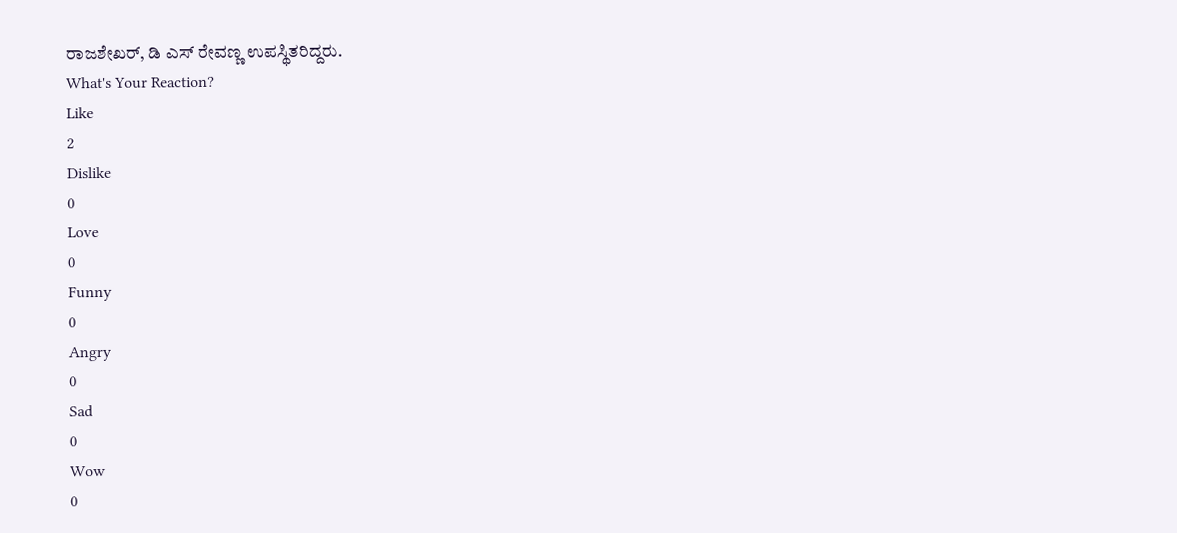ರಾಜಶೇಖರ್, ಡಿ ಎಸ್ ರೇವಣ್ಣ ಉಪಸ್ಥಿತರಿದ್ದರು.
What's Your Reaction?
Like
2
Dislike
0
Love
0
Funny
0
Angry
0
Sad
0
Wow
0